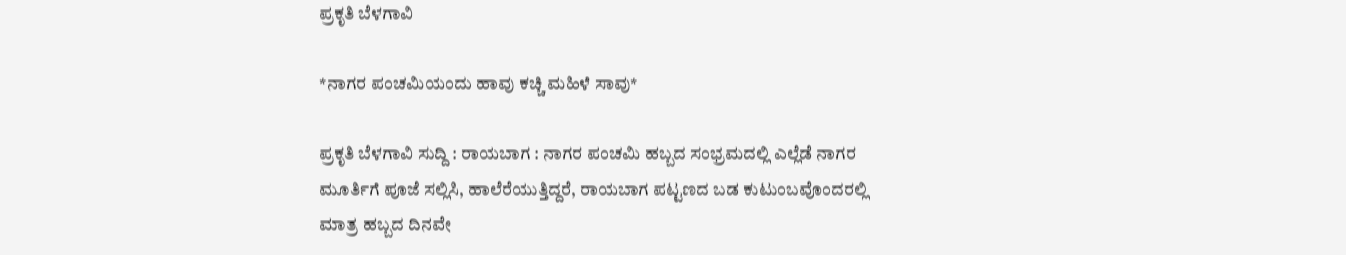ಪ್ರಕೃತಿ ಬೆಳಗಾವಿ

*ನಾಗರ ಪಂಚಮಿಯಂದು ಹಾವು ಕಚ್ಚಿ ಮಹಿಳೆ ಸಾವು*

ಪ್ರಕೃತಿ ಬೆಳಗಾವಿ ಸುದ್ದಿ : ರಾಯಬಾಗ : ನಾಗರ ಪಂಚಮಿ ಹಬ್ಬದ ಸಂಭ್ರಮದಲ್ಲಿ ಎಲ್ಲೆಡೆ ನಾಗರ ಮೂರ್ತಿಗೆ ಪೂಜೆ ಸಲ್ಲಿಸಿ, ಹಾಲೆರೆಯುತ್ತಿದ್ದರೆ, ರಾಯಬಾಗ ಪಟ್ಟಣದ ಬಡ ಕುಟುಂಬವೊಂದರಲ್ಲಿ ಮಾತ್ರ ಹಬ್ಬದ ದಿನವೇ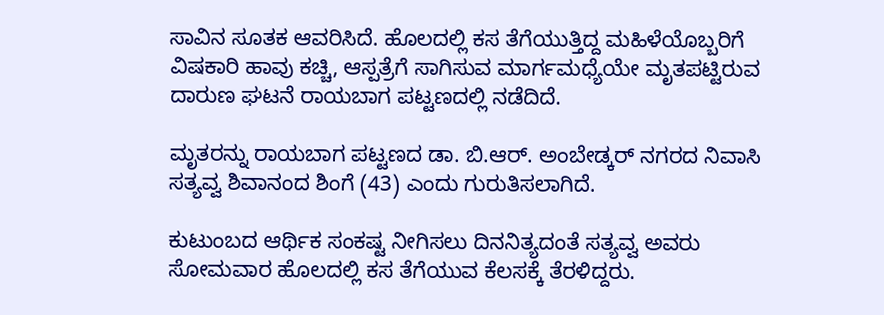ಸಾವಿನ ಸೂತಕ ಆವರಿಸಿದೆ. ಹೊಲದಲ್ಲಿ ಕಸ ತೆಗೆಯುತ್ತಿದ್ದ ಮಹಿಳೆಯೊಬ್ಬರಿಗೆ ವಿಷಕಾರಿ ಹಾವು ಕಚ್ಚಿ, ಆಸ್ಪತ್ರೆಗೆ ಸಾಗಿಸುವ ಮಾರ್ಗಮಧ್ಯೆಯೇ ಮೃತಪಟ್ಟಿರುವ ದಾರುಣ ಘಟನೆ ರಾಯಬಾಗ ಪಟ್ಟಣದಲ್ಲಿ ನಡೆದಿದೆ.

ಮೃತರನ್ನು ರಾಯಬಾಗ ಪಟ್ಟಣದ ಡಾ. ಬಿ.ಆರ್. ಅಂಬೇಡ್ಕರ್ ನಗರದ ನಿವಾಸಿ ಸತ್ಯವ್ವ ಶಿವಾನಂದ ಶಿಂಗೆ (43) ಎಂದು ಗುರುತಿಸಲಾಗಿದೆ.

ಕುಟುಂಬದ ಆರ್ಥಿಕ ಸಂಕಷ್ಟ ನೀಗಿಸಲು ದಿನನಿತ್ಯದಂತೆ ಸತ್ಯವ್ವ ಅವರು ಸೋಮವಾರ ಹೊಲದಲ್ಲಿ ಕಸ ತೆಗೆಯುವ ಕೆಲಸಕ್ಕೆ ತೆರಳಿದ್ದರು.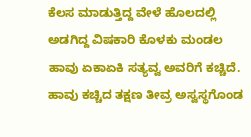ಕೆಲಸ ಮಾಡುತ್ತಿದ್ದ ವೇಳೆ ಹೊಲದಲ್ಲಿ ಅಡಗಿದ್ದ ವಿಷಕಾರಿ ಕೊಳಕು ಮಂಡಲ ಹಾವು ಏಕಾಏಕಿ ಸತ್ಯವ್ವ ಅವರಿಗೆ ಕಚ್ಚಿದೆ. ಹಾವು ಕಚ್ಚಿದ ತಕ್ಷಣ ತೀವ್ರ ಅಸ್ವಸ್ಥಗೊಂಡ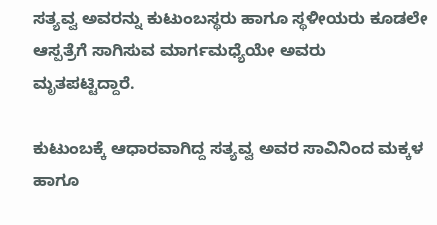ಸತ್ಯವ್ವ ಅವರನ್ನು ಕುಟುಂಬಸ್ಥರು ಹಾಗೂ ಸ್ಥಳೀಯರು ಕೂಡಲೇ ಆಸ್ಪತ್ರೆಗೆ ಸಾಗಿಸುವ ಮಾರ್ಗಮಧ್ಯೆಯೇ ಅವರು ಮೃತಪಟ್ಟಿದ್ದಾರೆ.

ಕುಟುಂಬಕ್ಕೆ ಆಧಾರವಾಗಿದ್ದ ಸತ್ಯವ್ವ ಅವರ ಸಾವಿನಿಂದ ಮಕ್ಕಳ ಹಾಗೂ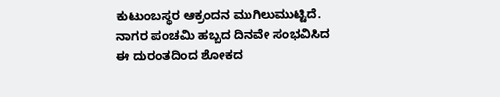ಕುಟುಂಬಸ್ಥರ ಆಕ್ರಂದನ ಮುಗಿಲುಮುಟ್ಟಿದೆ. ನಾಗರ ಪಂಚಮಿ ಹಬ್ಬದ ದಿನವೇ ಸಂಭವಿಸಿದ ಈ ದುರಂತದಿಂದ ಶೋಕದ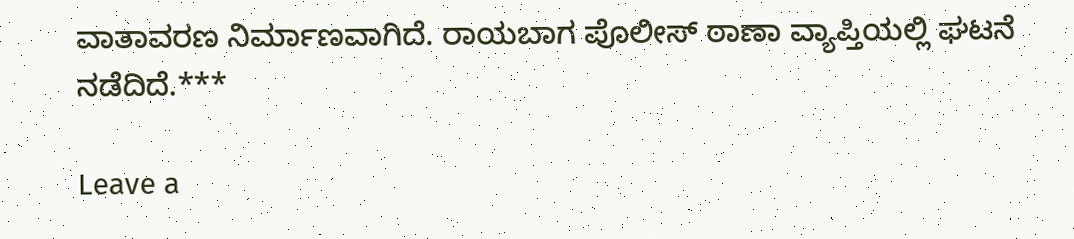ವಾತಾವರಣ ನಿರ್ಮಾಣವಾಗಿದೆ. ರಾಯಬಾಗ ಪೊಲೀಸ್ ಠಾಣಾ ವ್ಯಾಪ್ತಿಯಲ್ಲಿ ಘಟನೆ ನಡೆದಿದೆ.***

Leave a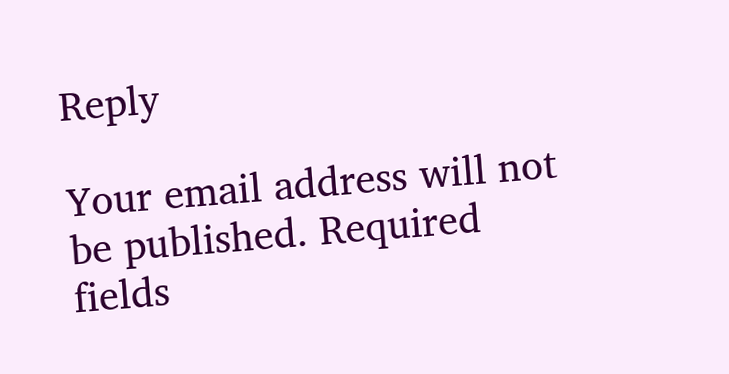Reply

Your email address will not be published. Required fields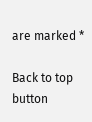are marked *

Back to top button